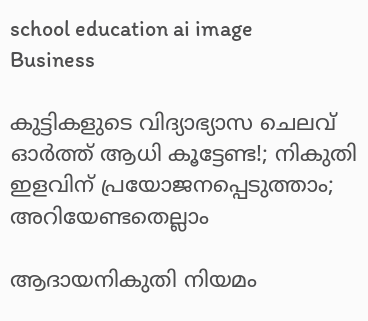school education ai image
Business

കുട്ടികളുടെ വിദ്യാഭ്യാസ ചെലവ് ഓര്‍ത്ത് ആധി കൂട്ടേണ്ട!; നികുതി ഇളവിന് പ്രയോജനപ്പെടുത്താം; അറിയേണ്ടതെല്ലാം

ആദായനികുതി നിയമം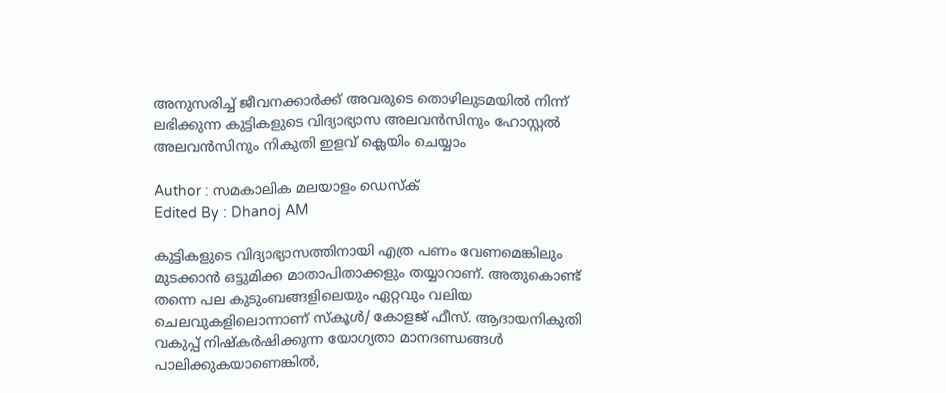അനുസരിച്ച് ജീവനക്കാര്‍ക്ക് അവരുടെ തൊഴിലുടമയില്‍ നിന്ന് ലഭിക്കുന്ന കുട്ടികളുടെ വിദ്യാഭ്യാസ അലവന്‍സിനും ഹോസ്റ്റല്‍ അലവന്‍സിനും നികുതി ഇളവ് ക്ലെയിം ചെയ്യാം

Author : സമകാലിക മലയാളം ഡെസ്ക്
Edited By : Dhanoj AM

കുട്ടികളുടെ വിദ്യാഭ്യാസത്തിനായി എത്ര പണം വേണമെങ്കിലും മുടക്കാന്‍ ഒട്ടുമിക്ക മാതാപിതാക്കളും തയ്യാറാണ്. അതുകൊണ്ട് തന്നെ പല കുടുംബങ്ങളിലെയും ഏറ്റവും വലിയ ചെലവുകളിലൊന്നാണ് സ്‌കൂള്‍/ കോളജ് ഫീസ്. ആദായനികുതി വകുപ്പ് നിഷ്‌കര്‍ഷിക്കുന്ന യോഗ്യതാ മാനദണ്ഡങ്ങള്‍ പാലിക്കുകയാണെങ്കില്‍,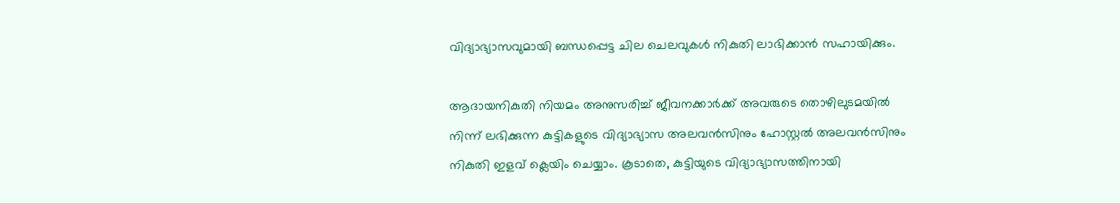വിദ്യാഭ്യാസവുമായി ബന്ധപ്പെട്ട ചില ചെലവുകള്‍ നികുതി ലാഭിക്കാന്‍ സഹായിക്കും.

ആദായനികുതി നിയമം അനുസരിച്ച് ജീവനക്കാര്‍ക്ക് അവരുടെ തൊഴിലുടമയില്‍ നിന്ന് ലഭിക്കുന്ന കുട്ടികളുടെ വിദ്യാഭ്യാസ അലവന്‍സിനും ഹോസ്റ്റല്‍ അലവന്‍സിനും നികുതി ഇളവ് ക്ലെയിം ചെയ്യാം. കൂടാതെ, കുട്ടിയുടെ വിദ്യാഭ്യാസത്തിനായി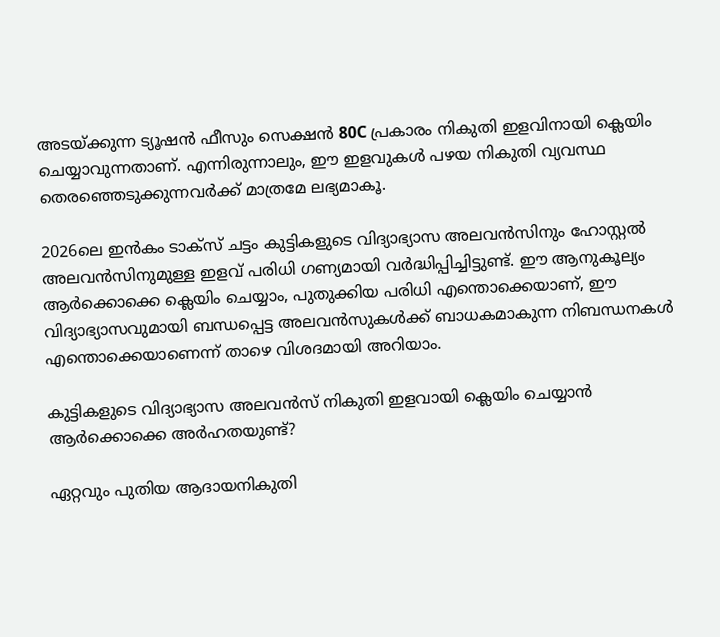അടയ്ക്കുന്ന ട്യൂഷന്‍ ഫീസും സെക്ഷന്‍ 80C പ്രകാരം നികുതി ഇളവിനായി ക്ലെയിം ചെയ്യാവുന്നതാണ്. എന്നിരുന്നാലും, ഈ ഇളവുകള്‍ പഴയ നികുതി വ്യവസ്ഥ തെരഞ്ഞെടുക്കുന്നവര്‍ക്ക് മാത്രമേ ലഭ്യമാകൂ.

2026ലെ ഇന്‍കം ടാക്‌സ് ചട്ടം കുട്ടികളുടെ വിദ്യാഭ്യാസ അലവന്‍സിനും ഹോസ്റ്റല്‍ അലവന്‍സിനുമുള്ള ഇളവ് പരിധി ഗണ്യമായി വര്‍ദ്ധിപ്പിച്ചിട്ടുണ്ട്. ഈ ആനുകൂല്യം ആര്‍ക്കൊക്കെ ക്ലെയിം ചെയ്യാം, പുതുക്കിയ പരിധി എന്തൊക്കെയാണ്, ഈ വിദ്യാഭ്യാസവുമായി ബന്ധപ്പെട്ട അലവന്‍സുകള്‍ക്ക് ബാധകമാകുന്ന നിബന്ധനകള്‍ എന്തൊക്കെയാണെന്ന് താഴെ വിശദമായി അറിയാം.

കുട്ടികളുടെ വിദ്യാഭ്യാസ അലവന്‍സ് നികുതി ഇളവായി ക്ലെയിം ചെയ്യാന്‍ ആര്‍ക്കൊക്കെ അര്‍ഹതയുണ്ട്?

ഏറ്റവും പുതിയ ആദായനികുതി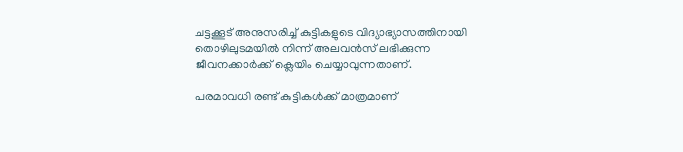ചട്ടക്കൂട് അനുസരിച്ച് കുട്ടികളുടെ വിദ്യാഭ്യാസത്തിനായി തൊഴിലുടമയില്‍ നിന്ന് അലവന്‍സ് ലഭിക്കുന്ന ജീവനക്കാര്‍ക്ക് ക്ലെയിം ചെയ്യാവുന്നതാണ്.

പരമാവധി രണ്ട് കുട്ടികള്‍ക്ക് മാത്രമാണ്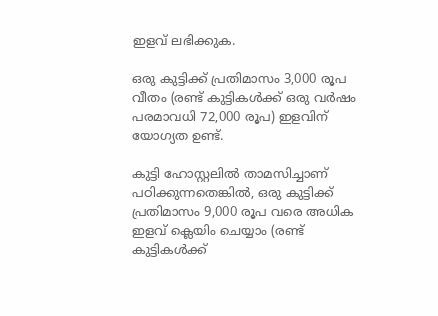ഇളവ് ലഭിക്കുക.

ഒരു കുട്ടിക്ക് പ്രതിമാസം 3,000 രൂപ വീതം (രണ്ട് കുട്ടികള്‍ക്ക് ഒരു വര്‍ഷം പരമാവധി 72,000 രൂപ) ഇളവിന് യോഗ്യത ഉണ്ട്.

കുട്ടി ഹോസ്റ്റലില്‍ താമസിച്ചാണ് പഠിക്കുന്നതെങ്കില്‍, ഒരു കുട്ടിക്ക് പ്രതിമാസം 9,000 രൂപ വരെ അധിക ഇളവ് ക്ലെയിം ചെയ്യാം (രണ്ട് കുട്ടികള്‍ക്ക്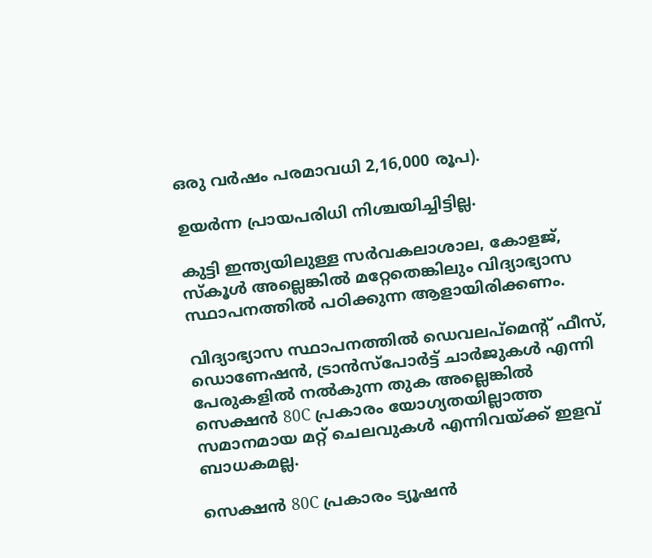ഒരു വര്‍ഷം പരമാവധി 2,16,000 രൂപ).

ഉയര്‍ന്ന പ്രായപരിധി നിശ്ചയിച്ചിട്ടില്ല.

കുട്ടി ഇന്ത്യയിലുള്ള സര്‍വകലാശാല, കോളജ്, സ്‌കൂള്‍ അല്ലെങ്കില്‍ മറ്റേതെങ്കിലും വിദ്യാഭ്യാസ സ്ഥാപനത്തില്‍ പഠിക്കുന്ന ആളായിരിക്കണം.

വിദ്യാഭ്യാസ സ്ഥാപനത്തില്‍ ഡെവലപ്മെന്റ് ഫീസ്, ഡൊണേഷന്‍, ട്രാന്‍സ്പോര്‍ട്ട് ചാര്‍ജുകള്‍ എന്നി പേരുകളില്‍ നല്‍കുന്ന തുക അല്ലെങ്കില്‍ സെക്ഷന്‍ 80C പ്രകാരം യോഗ്യതയില്ലാത്ത സമാനമായ മറ്റ് ചെലവുകള്‍ എന്നിവയ്ക്ക് ഇളവ് ബാധകമല്ല.

സെക്ഷന്‍ 80C പ്രകാരം ട്യൂഷന്‍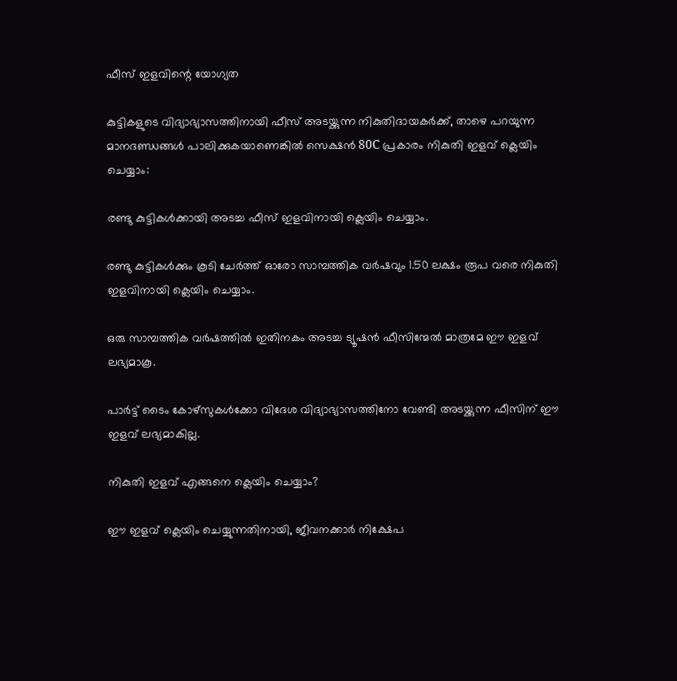ഫീസ് ഇളവിന്റെ യോഗ്യത

കുട്ടികളുടെ വിദ്യാഭ്യാസത്തിനായി ഫീസ് അടയ്ക്കുന്ന നികുതിദായകര്‍ക്ക്, താഴെ പറയുന്ന മാനദണ്ഡങ്ങള്‍ പാലിക്കുകയാണെങ്കില്‍ സെക്ഷന്‍ 80C പ്രകാരം നികുതി ഇളവ് ക്ലെയിം ചെയ്യാം:

രണ്ടു കുട്ടികള്‍ക്കായി അടച്ച ഫീസ് ഇളവിനായി ക്ലെയിം ചെയ്യാം.

രണ്ടു കുട്ടികള്‍ക്കും കൂടി ചേര്‍ത്ത് ഓരോ സാമ്പത്തിക വര്‍ഷവും 1.50 ലക്ഷം രൂപ വരെ നികുതി ഇളവിനായി ക്ലെയിം ചെയ്യാം.

ഒരു സാമ്പത്തിക വര്‍ഷത്തില്‍ ഇതിനകം അടച്ച ട്യൂഷന്‍ ഫീസിന്മേല്‍ മാത്രമേ ഈ ഇളവ് ലഭ്യമാകൂ.

പാര്‍ട്ട് ടൈം കോഴ്‌സുകള്‍ക്കോ വിദേശ വിദ്യാഭ്യാസത്തിനോ വേണ്ടി അടയ്ക്കുന്ന ഫീസിന് ഈ ഇളവ് ലഭ്യമാകില്ല.

നികുതി ഇളവ് എങ്ങനെ ക്ലെയിം ചെയ്യാം?

ഈ ഇളവ് ക്ലെയിം ചെയ്യുന്നതിനായി, ജീവനക്കാര്‍ നിക്ഷേപ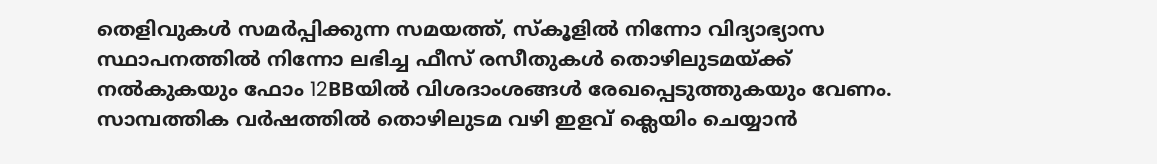തെളിവുകള്‍ സമര്‍പ്പിക്കുന്ന സമയത്ത്, സ്‌കൂളില്‍ നിന്നോ വിദ്യാഭ്യാസ സ്ഥാപനത്തില്‍ നിന്നോ ലഭിച്ച ഫീസ് രസീതുകള്‍ തൊഴിലുടമയ്ക്ക് നല്‍കുകയും ഫോം 12BBയില്‍ വിശദാംശങ്ങള്‍ രേഖപ്പെടുത്തുകയും വേണം. സാമ്പത്തിക വര്‍ഷത്തില്‍ തൊഴിലുടമ വഴി ഇളവ് ക്ലെയിം ചെയ്യാന്‍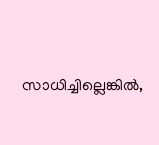സാധിച്ചില്ലെങ്കില്‍,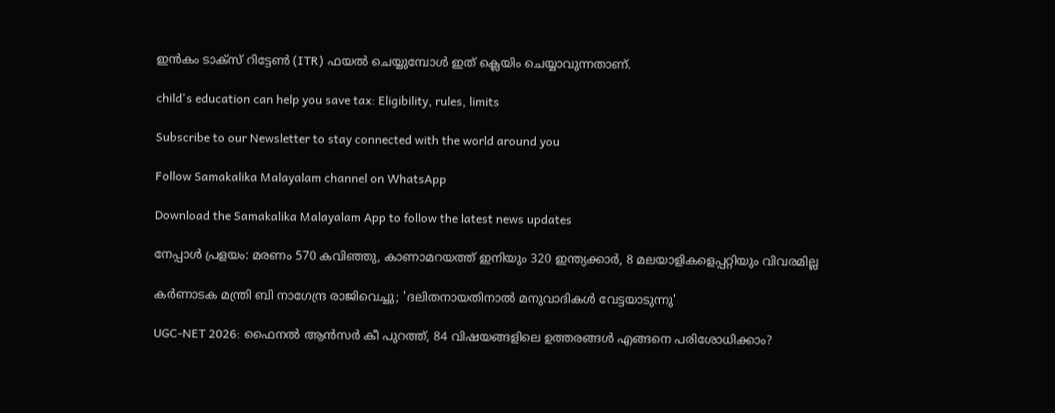ഇന്‍കം ടാക്‌സ് റിട്ടേണ്‍ (ITR) ഫയല്‍ ചെയ്യുമ്പോള്‍ ഇത് ക്ലെയിം ചെയ്യാവുന്നതാണ്.

child's education can help you save tax: Eligibility, rules, limits

Subscribe to our Newsletter to stay connected with the world around you

Follow Samakalika Malayalam channel on WhatsApp

Download the Samakalika Malayalam App to follow the latest news updates

നേപ്പാൾ പ്രളയം: മരണം 570 കവിഞ്ഞു, കാണാമറയത്ത് ഇനിയും 320 ഇന്ത്യക്കാർ, 8 മലയാളികളെപ്പറ്റിയും വിവരമില്ല

കർണാടക മന്ത്രി ബി നാഗേന്ദ്ര രാജിവെച്ചു; 'ദലിതനായതിനാൽ മനുവാദികൾ വേട്ടയാടുന്നു'

UGC-NET 2026: ഫൈനൽ ആൻസർ കീ പുറത്ത്, 84 വിഷയങ്ങളിലെ ഉത്തരങ്ങൾ എങ്ങനെ പരിശോധിക്കാം?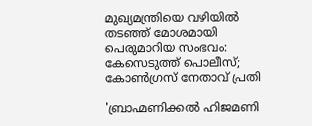മുഖ്യമന്ത്രിയെ വഴിയില്‍ തടഞ്ഞ് മോശമായി പെരുമാറിയ സംഭവം: കേസെടുത്ത് പൊലീസ്; കോണ്‍ഗ്രസ് നേതാവ് പ്രതി

'ബ്രാഹ്മണിക്കൽ ഹിജമണി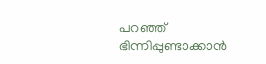പറഞ്ഞ് ഭിന്നിപ്പുണ്ടാക്കാൻ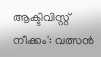ആക്ടിവിസ്റ്റ് നീക്കം': വത്സൻ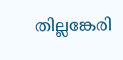തില്ലങ്കേരി